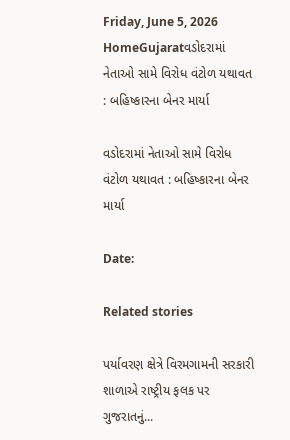Friday, June 5, 2026
HomeGujaratવડોદરામાં નેતાઓ સામે વિરોધ વંટોળ યથાવત : બહિષ્કારના બેનર માર્યા

વડોદરામાં નેતાઓ સામે વિરોધ વંટોળ યથાવત : બહિષ્કારના બેનર માર્યા

Date:

Related stories

પર્યાવરણ ક્ષેત્રે વિરમગામની સરકારી શાળાએ રાષ્ટ્રીય ફલક પર ગુજરાતનું...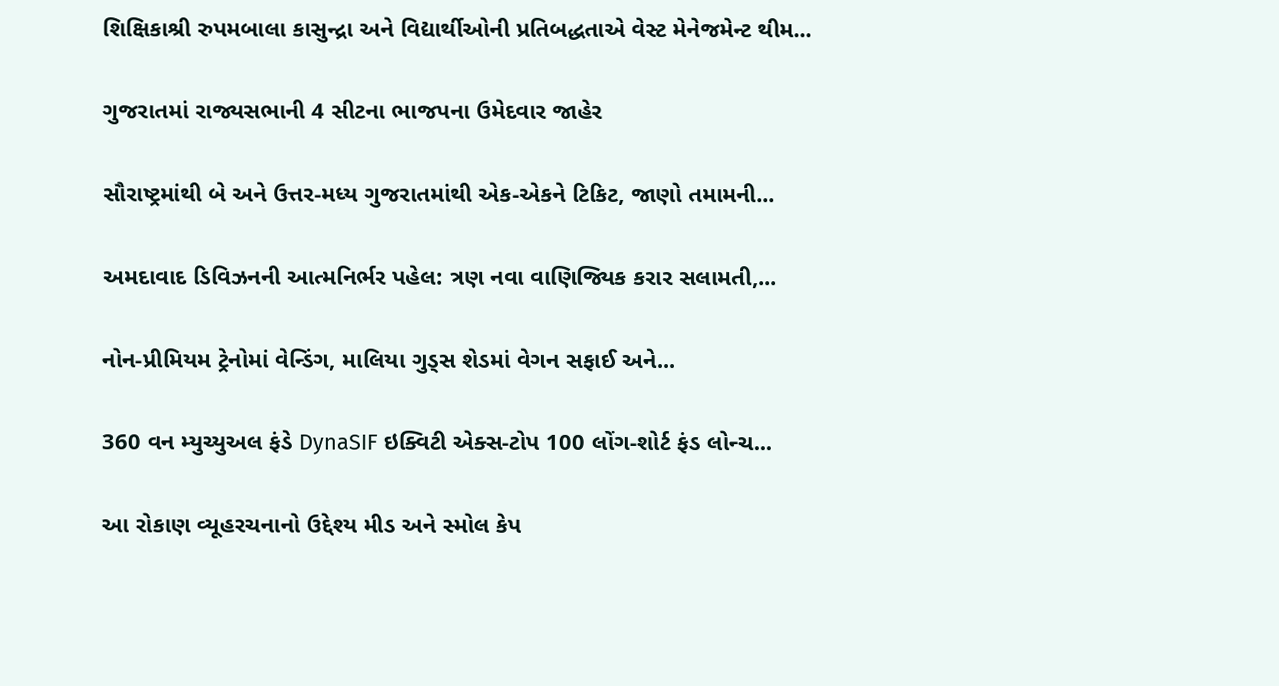શિક્ષિકાશ્રી રુપમબાલા કાસુન્દ્રા અને વિદ્યાર્થીઓની પ્રતિબદ્ધતાએ વેસ્ટ મેનેજમેન્ટ થીમ...

ગુજરાતમાં રાજ્યસભાની 4 સીટના ભાજપના ઉમેદવાર જાહેર

સૌરાષ્ટ્રમાંથી બે અને ઉત્તર-મધ્ય ગુજરાતમાંથી એક-એકને ટિકિટ, જાણો તમામની...

અમદાવાદ ડિવિઝનની આત્મનિર્ભર પહેલ: ત્રણ નવા વાણિજ્યિક કરાર સલામતી,...

નોન-પ્રીમિયમ ટ્રેનોમાં વેન્ડિંગ, માલિયા ગુડ્સ શેડમાં વેગન સફાઈ અને...

360 વન મ્યુચ્યુઅલ ફંડે DynaSIF ઇક્વિટી એક્સ-ટોપ 100 લોંગ-શોર્ટ ફંડ લોન્ચ...

આ રોકાણ વ્યૂહરચનાનો ઉદ્દેશ્ય મીડ અને સ્મોલ કેપ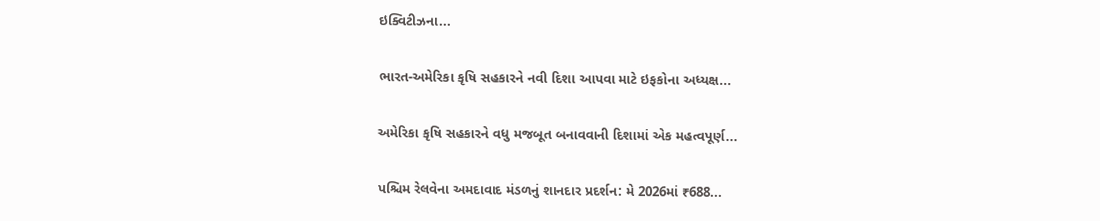ઇક્વિટીઝના...

ભારત-અમેરિકા કૃષિ સહકારને નવી દિશા આપવા માટે ઇફકોના અધ્યક્ષ...

અમેરિકા કૃષિ સહકારને વધુ મજબૂત બનાવવાની દિશામાં એક મહત્વપૂર્ણ...

પશ્ચિમ રેલવેના અમદાવાદ મંડળનું શાનદાર પ્રદર્શન: મે 2026માં ₹688...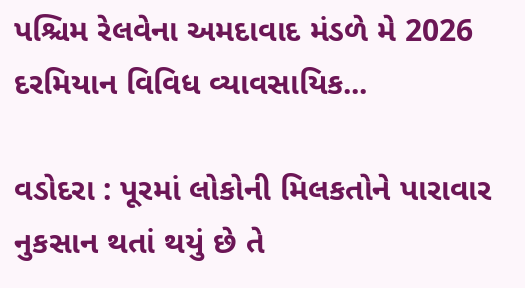પશ્ચિમ રેલવેના અમદાવાદ મંડળે મે 2026 દરમિયાન વિવિધ વ્યાવસાયિક...

વડોદરા : પૂરમાં લોકોની મિલકતોને પારાવાર નુકસાન થતાં થયું છે તે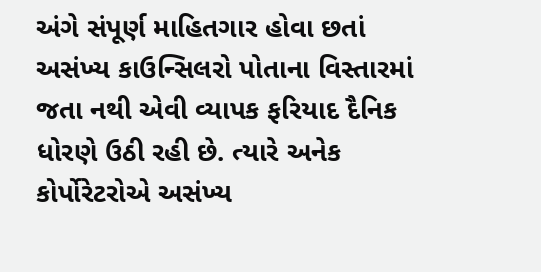અંગે સંપૂર્ણ માહિતગાર હોવા છતાં અસંખ્ય કાઉન્સિલરો પોતાના વિસ્તારમાં જતા નથી એવી વ્યાપક ફરિયાદ દૈનિક ધોરણે ઉઠી રહી છે. ત્યારે અનેક કોર્પોરેટરોએ અસંખ્ય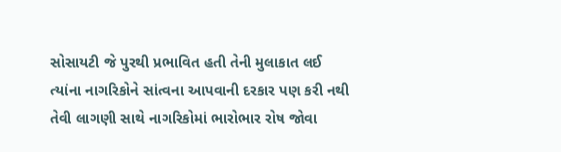સોસાયટી જે પુરથી પ્રભાવિત હતી તેની મુલાકાત લઈ ત્યાંના નાગરિકોને સાંત્વના આપવાની દરકાર પણ કરી નથી તેવી લાગણી સાથે નાગરિકોમાં ભારોભાર રોષ જોવા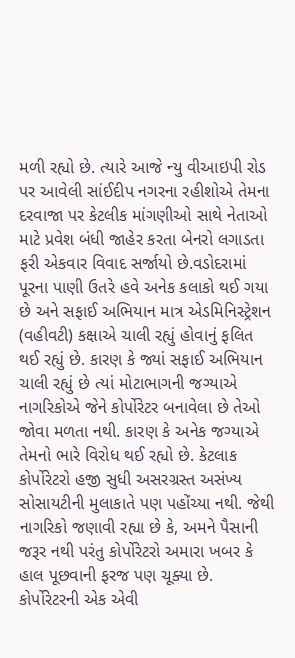મળી રહ્યો છે. ત્યારે આજે ન્યુ વીઆઇપી રોડ પર આવેલી સાંઈદીપ નગરના રહીશોએ તેમના દરવાજા પર કેટલીક માંગણીઓ સાથે નેતાઓ માટે પ્રવેશ બંધી જાહેર કરતા બેનરો લગાડતા ફરી એકવાર વિવાદ સર્જાયો છે.વડોદરામાં પૂરના પાણી ઉતરે હવે અનેક કલાકો થઈ ગયા છે અને સફાઈ અભિયાન માત્ર એડમિનિસ્ટ્રેશન (વહીવટી) કક્ષાએ ચાલી રહ્યું હોવાનું ફલિત થઈ રહ્યું છે. કારણ કે જ્યાં સફાઈ અભિયાન ચાલી રહ્યું છે ત્યાં મોટાભાગની જગ્યાએ નાગરિકોએ જેને કોર્પોરેટર બનાવેલા છે તેઓ જોવા મળતા નથી. કારણ કે અનેક જગ્યાએ તેમનો ભારે વિરોધ થઈ રહ્યો છે. કેટલાક કોર્પોરેટરો હજી સુધી અસરગ્રસ્ત અસંખ્ય સોસાયટીની મુલાકાતે પણ પહોંચ્યા નથી. જેથી નાગરિકો જણાવી રહ્યા છે કે, અમને પૈસાની જરૂર નથી પરંતુ કોર્પોરેટરો અમારા ખબર કે હાલ પૂછવાની ફરજ પણ ચૂક્યા છે. કોર્પોરેટરની એક એવી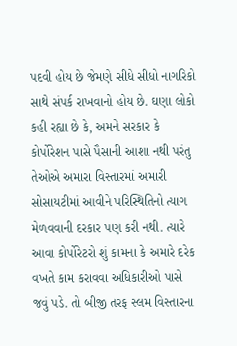પદવી હોય છે જેમણે સીધે સીધો નાગરિકો સાથે સંપર્ક રાખવાનો હોય છે. ઘણા લોકો કહી રહ્યા છે કે, અમને સરકાર કે કોર્પોરેશન પાસે પૈસાની આશા નથી પરંતુ તેઓએ અમારા વિસ્તારમાં અમારી સોસાયટીમાં આવીને પરિસ્થિતિનો ત્યાગ મેળવવાની દરકાર પણ કરી નથી. ત્યારે આવા કોર્પોરેટરો શું કામના કે અમારે દરેક વખતે કામ કરાવવા અધિકારીઓ પાસે જવું પડે. તો બીજી તરફ સ્લમ વિસ્તારના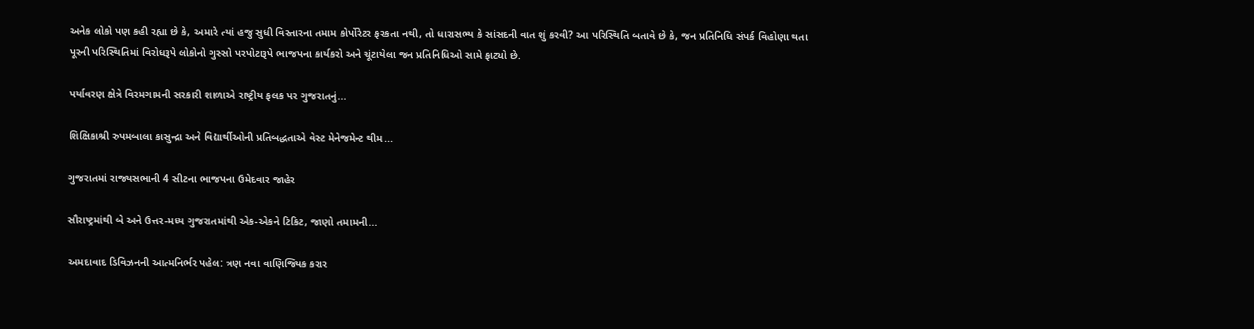અનેક લોકો પણ કહી રહ્યા છે કે, અમારે ત્યાં હજુ સુધી વિસ્તારના તમામ કોર્પોરેટર ફરકતા નથી, તો ધારાસભ્ય કે સાંસદની વાત શું કરવી? આ પરિસ્થિતિ બતાવે છે કે, જન પ્રતિનિધિ સંપર્ક વિહોણા થતા પૂરની પરિસ્થિતિમાં વિરોધરૂપે લોકોનો ગુસ્સો પરપોટારૂપે ભાજપના કાર્યકરો અને ચૂંટાયેલા જન પ્રતિનિધિઓ સામે ફાટ્યો છે.

પર્યાવરણ ક્ષેત્રે વિરમગામની સરકારી શાળાએ રાષ્ટ્રીય ફલક પર ગુજરાતનું...

શિક્ષિકાશ્રી રુપમબાલા કાસુન્દ્રા અને વિદ્યાર્થીઓની પ્રતિબદ્ધતાએ વેસ્ટ મેનેજમેન્ટ થીમ...

ગુજરાતમાં રાજ્યસભાની 4 સીટના ભાજપના ઉમેદવાર જાહેર

સૌરાષ્ટ્રમાંથી બે અને ઉત્તર-મધ્ય ગુજરાતમાંથી એક-એકને ટિકિટ, જાણો તમામની...

અમદાવાદ ડિવિઝનની આત્મનિર્ભર પહેલ: ત્રણ નવા વાણિજ્યિક કરાર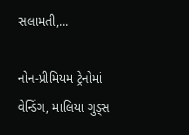સલામતી,...

નોન-પ્રીમિયમ ટ્રેનોમાં વેન્ડિંગ, માલિયા ગુડ્સ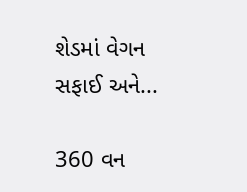શેડમાં વેગન સફાઈ અને...

360 વન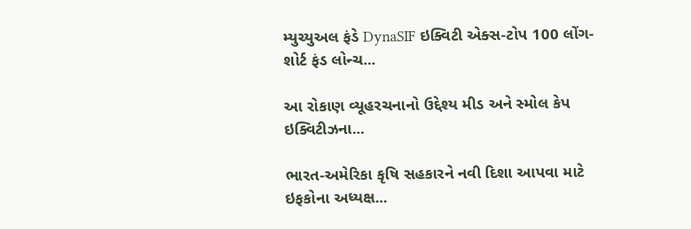મ્યુચ્યુઅલ ફંડે DynaSIF ઇક્વિટી એક્સ-ટોપ 100 લોંગ-શોર્ટ ફંડ લોન્ચ...

આ રોકાણ વ્યૂહરચનાનો ઉદ્દેશ્ય મીડ અને સ્મોલ કેપ ઇક્વિટીઝના...

ભારત-અમેરિકા કૃષિ સહકારને નવી દિશા આપવા માટે ઇફકોના અધ્યક્ષ...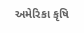અમેરિકા કૃષિ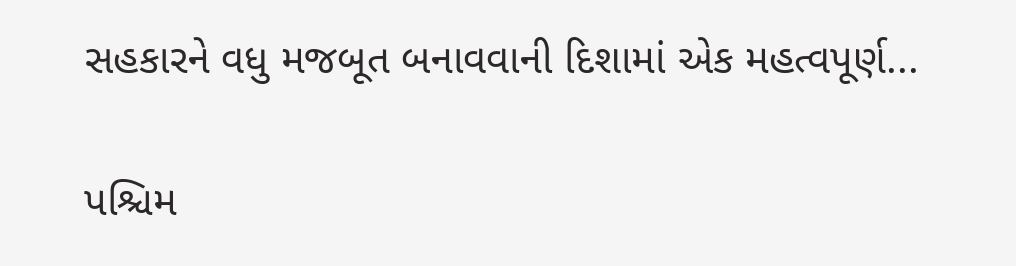સહકારને વધુ મજબૂત બનાવવાની દિશામાં એક મહત્વપૂર્ણ...

પશ્ચિમ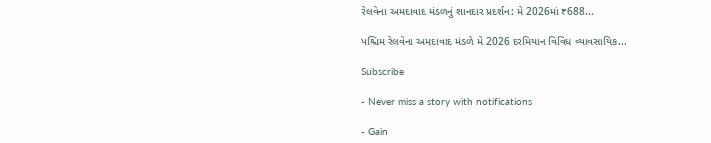રેલવેના અમદાવાદ મંડળનું શાનદાર પ્રદર્શન: મે 2026માં ₹688...

પશ્ચિમ રેલવેના અમદાવાદ મંડળે મે 2026 દરમિયાન વિવિધ વ્યાવસાયિક...

Subscribe

- Never miss a story with notifications

- Gain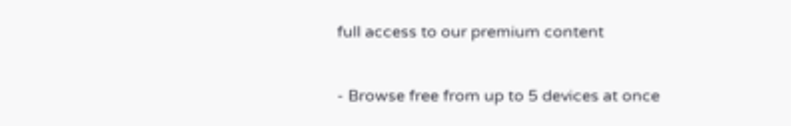full access to our premium content

- Browse free from up to 5 devices at once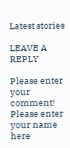Latest stories

LEAVE A REPLY

Please enter your comment!
Please enter your name here